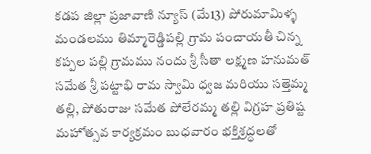కడప జిల్లా ప్రజావాణి న్యూస్ (మే13) పోరుమామిళ్ళ మండలము తిమ్మారెడ్డిపల్లి గ్రామ పంచాయతీ చిన్న కప్పల పల్లి గ్రామము నందు శ్రీ సీతా లక్ష్మణ హనుమత్ సమేత శ్రీ పట్టాభి రామ స్వామి ధ్వజ మరియు సత్తెమ్మ తల్లి, పోతురాజు సమేత పోలేరమ్మ తల్లి విగ్రహ ప్రతిష్ట మహోత్సవ కార్యక్రమం బుధవారం భక్తిశ్రద్ధలతో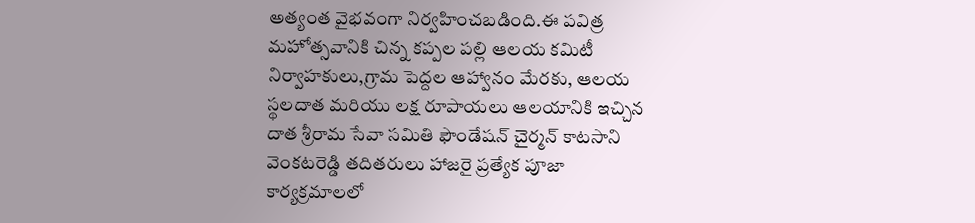అత్యంత వైభవంగా నిర్వహించబడింది.ఈ పవిత్ర మహోత్సవానికి చిన్న కప్పల పల్లి ఆలయ కమిటీ నిర్వాహకులు,గ్రామ పెద్దల ఆహ్వానం మేరకు, ఆలయ స్థలదాత మరియు లక్ష రూపాయలు ఆలయానికి ఇచ్చిన దాత శ్రీరామ సేవా సమితి ఫౌండేషన్ చైర్మన్ కాటసాని వెంకటరెడ్డి తదితరులు హాజరై ప్రత్యేక పూజా కార్యక్రమాలలో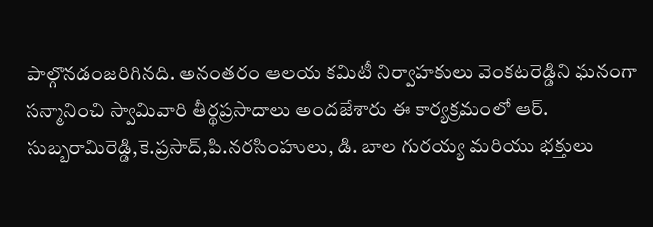పాల్గొనడంజరిగినది. అనంతరం ఆలయ కమిటీ నిర్వాహకులు వెంకటరెడ్డిని ఘనంగా సన్మానించి స్వామివారి తీర్థప్రసాదాలు అందజేశారు ఈ కార్యక్రమంలో ఆర్. సుబ్బరామిరెడ్డి,కె.ప్రసాద్,పి.నరసింహులు, డి. బాల గురయ్య మరియు భక్తులు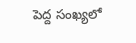పెద్ద సంఖ్యలో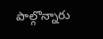పాల్గొన్నారు